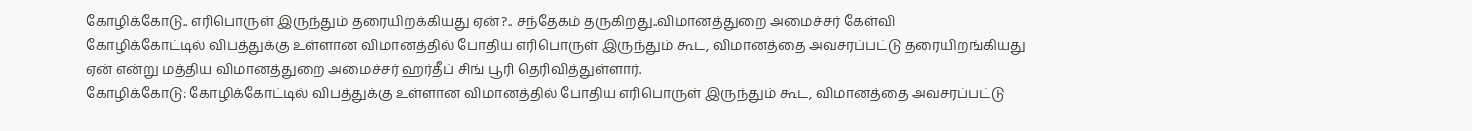கோழிக்கோடு.. எரிபொருள் இருந்தும் தரையிறக்கியது ஏன்?.. சந்தேகம் தருகிறது..விமானத்துறை அமைச்சர் கேள்வி
கோழிக்கோட்டில் விபத்துக்கு உள்ளான விமானத்தில் போதிய எரிபொருள் இருந்தும் கூட, விமானத்தை அவசரப்பட்டு தரையிறங்கியது ஏன் என்று மத்திய விமானத்துறை அமைச்சர் ஹர்தீப் சிங் பூரி தெரிவித்துள்ளார்.
கோழிக்கோடு: கோழிக்கோட்டில் விபத்துக்கு உள்ளான விமானத்தில் போதிய எரிபொருள் இருந்தும் கூட, விமானத்தை அவசரப்பட்டு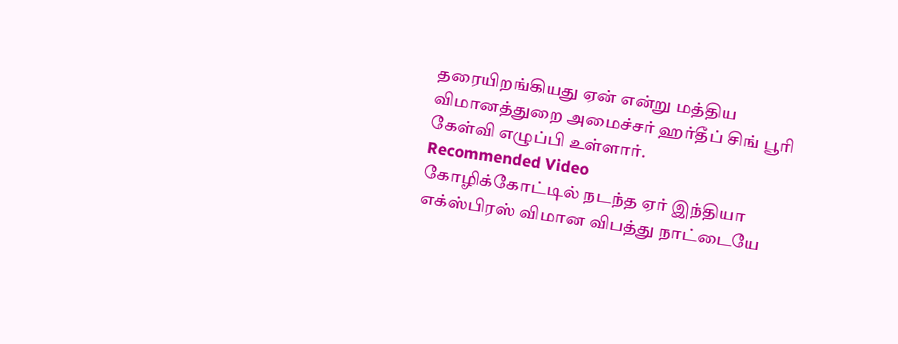தரையிறங்கியது ஏன் என்று மத்திய விமானத்துறை அமைச்சர் ஹர்தீப் சிங் பூரி கேள்வி எழுப்பி உள்ளார்.
Recommended Video
கோழிக்கோட்டில் நடந்த ஏர் இந்தியா எக்ஸ்பிரஸ் விமான விபத்து நாட்டையே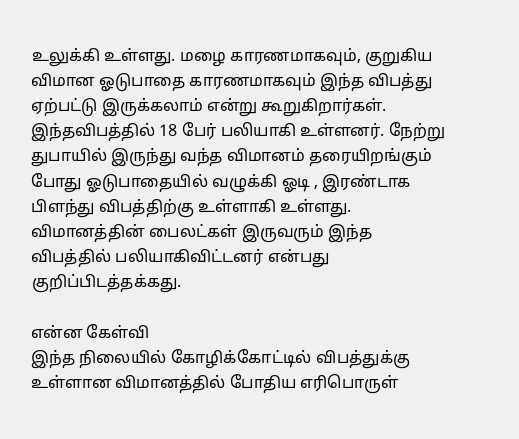உலுக்கி உள்ளது. மழை காரணமாகவும், குறுகிய விமான ஓடுபாதை காரணமாகவும் இந்த விபத்து ஏற்பட்டு இருக்கலாம் என்று கூறுகிறார்கள்.
இந்தவிபத்தில் 18 பேர் பலியாகி உள்ளனர். நேற்று துபாயில் இருந்து வந்த விமானம் தரையிறங்கும் போது ஓடுபாதையில் வழுக்கி ஓடி , இரண்டாக பிளந்து விபத்திற்கு உள்ளாகி உள்ளது. விமானத்தின் பைலட்கள் இருவரும் இந்த விபத்தில் பலியாகிவிட்டனர் என்பது குறிப்பிடத்தக்கது.

என்ன கேள்வி
இந்த நிலையில் கோழிக்கோட்டில் விபத்துக்கு உள்ளான விமானத்தில் போதிய எரிபொருள்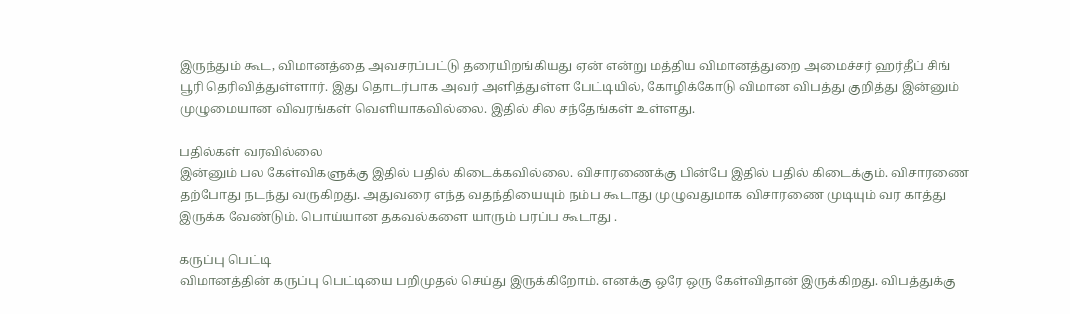இருந்தும் கூட, விமானத்தை அவசரப்பட்டு தரையிறங்கியது ஏன் என்று மத்திய விமானத்துறை அமைச்சர் ஹர்தீப் சிங் பூரி தெரிவித்துள்ளார். இது தொடர்பாக அவர் அளித்துள்ள பேட்டியில், கோழிக்கோடு விமான விபத்து குறித்து இன்னும் முழுமையான விவரங்கள் வெளியாகவில்லை. இதில் சில சந்தேங்கள் உள்ளது.

பதில்கள் வரவில்லை
இன்னும் பல கேள்விகளுக்கு இதில் பதில் கிடைக்கவில்லை. விசாரணைக்கு பின்பே இதில் பதில் கிடைக்கும். விசாரணை தற்போது நடந்து வருகிறது. அதுவரை எந்த வதந்தியையும் நம்ப கூடாது முழுவதுமாக விசாரணை முடியும் வர காத்து இருக்க வேண்டும். பொய்யான தகவல்களை யாரும் பரப்ப கூடாது .

கருப்பு பெட்டி
விமானத்தின் கருப்பு பெட்டியை பறிமுதல் செய்து இருக்கிறோம். எனக்கு ஒரே ஒரு கேள்விதான் இருக்கிறது. விபத்துக்கு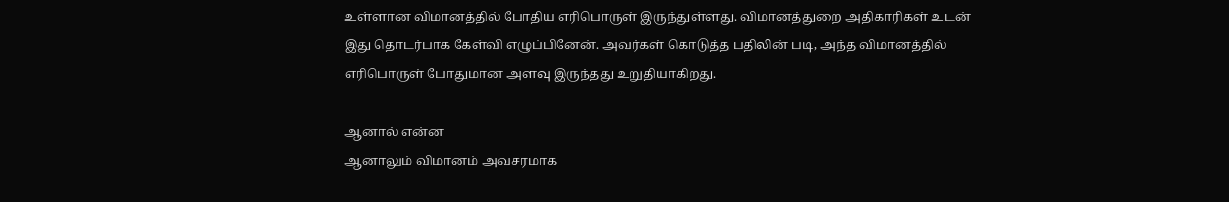உள்ளான விமானத்தில் போதிய எரிபொருள் இருந்துள்ளது. விமானத்துறை அதிகாரிகள் உடன் இது தொடர்பாக கேள்வி எழுப்பினேன். அவர்கள் கொடுத்த பதிலின் படி, அந்த விமானத்தில் எரிபொருள் போதுமான அளவு இருந்தது உறுதியாகிறது.

ஆனால் என்ன
ஆனாலும் விமானம் அவசரமாக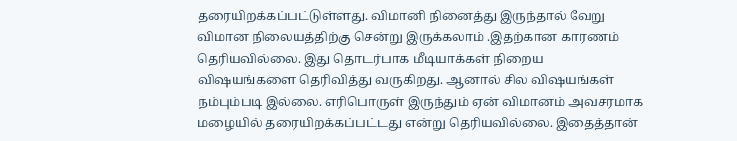தரையிறக்கப்பட்டுள்ளது. விமானி நினைத்து இருந்தால் வேறு விமான நிலையத்திற்கு சென்று இருக்கலாம் .இதற்கான காரணம் தெரியவில்லை. இது தொடர்பாக மீடியாக்கள் நிறைய விஷயங்களை தெரிவித்து வருகிறது. ஆனால் சில விஷயங்கள் நம்பும்படி இல்லை. எரிபொருள் இருந்தும் ஏன் விமானம் அவசரமாக மழையில் தரையிறக்கப்பட்டது என்று தெரியவில்லை. இதைத்தான்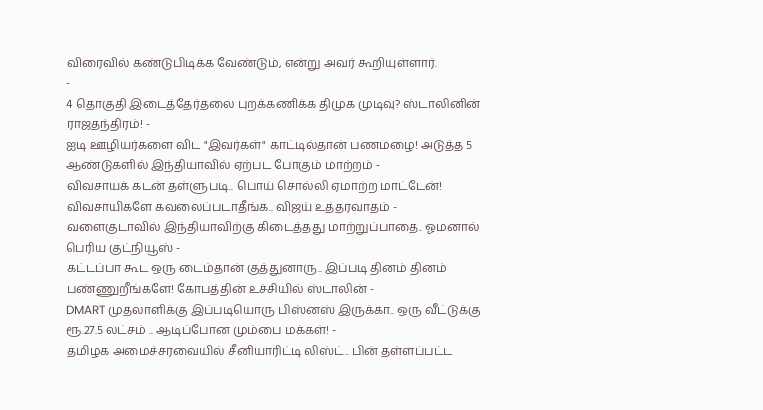விரைவில் கண்டுபிடிக்க வேண்டும், என்று அவர் கூறியுள்ளார்.
-
4 தொகுதி இடைத்தேர்தலை புறக்கணிக்க திமுக முடிவு? ஸ்டாலினின் ராஜதந்திரம்! -
ஐடி ஊழியர்களை விட "இவர்கள்" காட்டில்தான் பணமழை! அடுத்த 5 ஆண்டுகளில் இந்தியாவில் ஏற்பட போகும் மாற்றம் -
விவசாயக் கடன் தள்ளுபடி.. பொய் சொல்லி ஏமாற்ற மாட்டேன்! விவசாயிகளே கவலைப்படாதீங்க.. விஜய் உத்தரவாதம் -
வளைகுடாவில் இந்தியாவிற்கு கிடைத்தது மாற்றுப்பாதை.. ஓமனால் பெரிய குட்நியூஸ் -
கட்டப்பா கூட ஒரு டைம்தான் குத்துனாரு.. இப்படி தினம் தினம் பண்ணுறீங்களே! கோபத்தின் உச்சியில் ஸ்டாலின் -
DMART முதலாளிக்கு இப்படியொரு பிஸ்னஸ் இருக்கா.. ஒரு வீட்டுக்கு ரூ.27.5 லட்சம் .. ஆடிப்போன மும்பை மக்கள்! -
தமிழக அமைச்சரவையில் சீனியாரிட்டி லிஸ்ட்.. பின் தள்ளப்பட்ட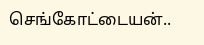செங்கோட்டையன்..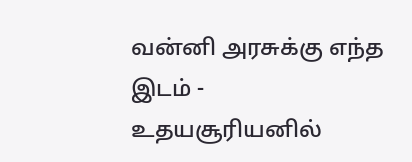வன்னி அரசுக்கு எந்த இடம் -
உதயசூரியனில்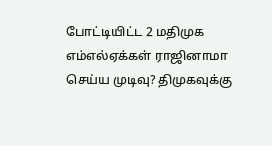போட்டியிட்ட 2 மதிமுக எம்எல்ஏக்கள் ராஜினாமா செய்ய முடிவு? திமுகவுக்கு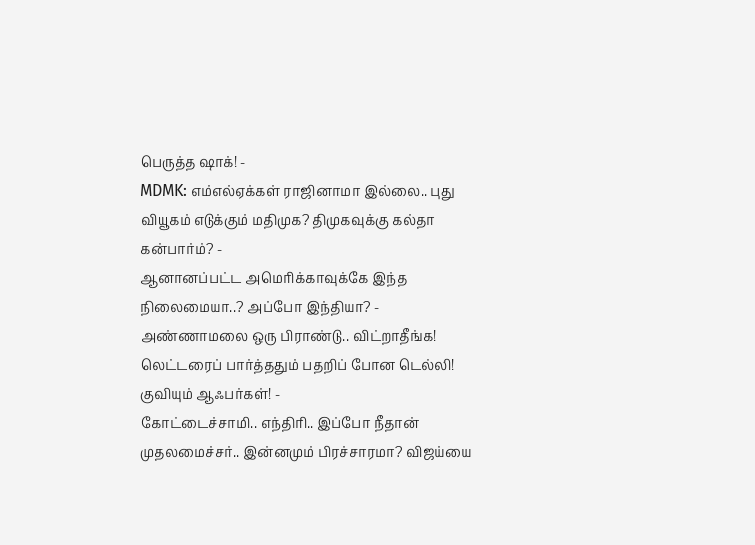பெருத்த ஷாக்! -
MDMK: எம்எல்ஏக்கள் ராஜினாமா இல்லை.. புது வியூகம் எடுக்கும் மதிமுக? திமுகவுக்கு கல்தா கன்பார்ம்? -
ஆனானப்பட்ட அமெரிக்காவுக்கே இந்த நிலைமையா..? அப்போ இந்தியா? -
அண்ணாமலை ஒரு பிராண்டு.. விட்றாதீங்க! லெட்டரைப் பார்த்ததும் பதறிப் போன டெல்லி! குவியும் ஆஃபர்கள்! -
கோட்டைச்சாமி.. எந்திரி.. இப்போ நீதான் முதலமைச்சர்.. இன்னமும் பிரச்சாரமா? விஜய்யை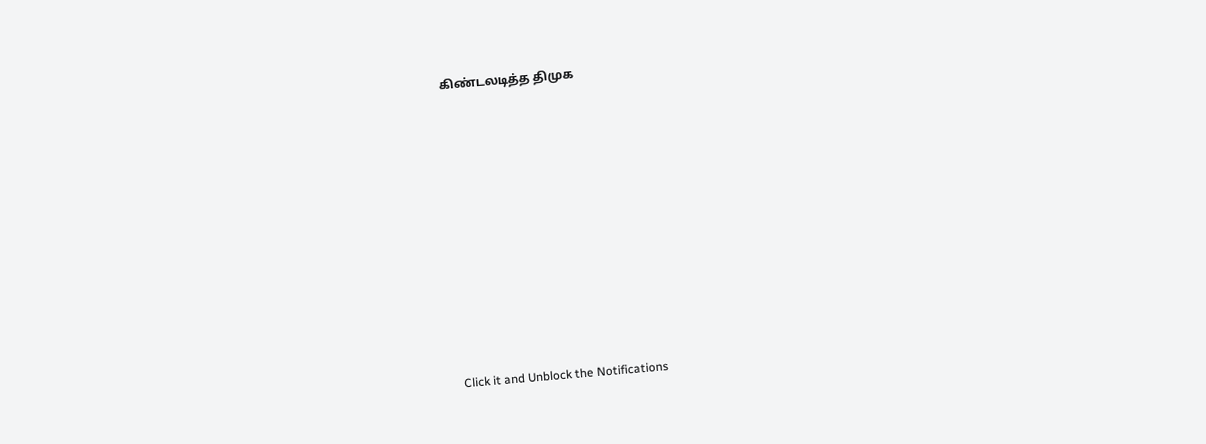கிண்டலடித்த திமுக












Click it and Unblock the Notifications